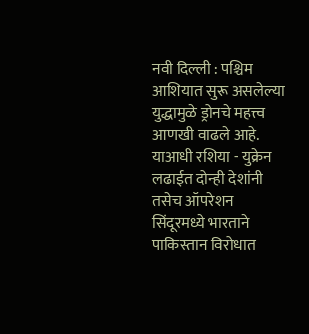नवी दिल्ली : पश्चिम आशियात सुरू असलेल्या युद्धामुळे ड्रोनचे महत्त्व आणखी वाढले आहे. याआधी रशिया - युक्रेन लढाईत दोन्ही देशांनी तसेच ऑपरेशन सिंदूरमध्ये भारताने पाकिस्तान विरोधात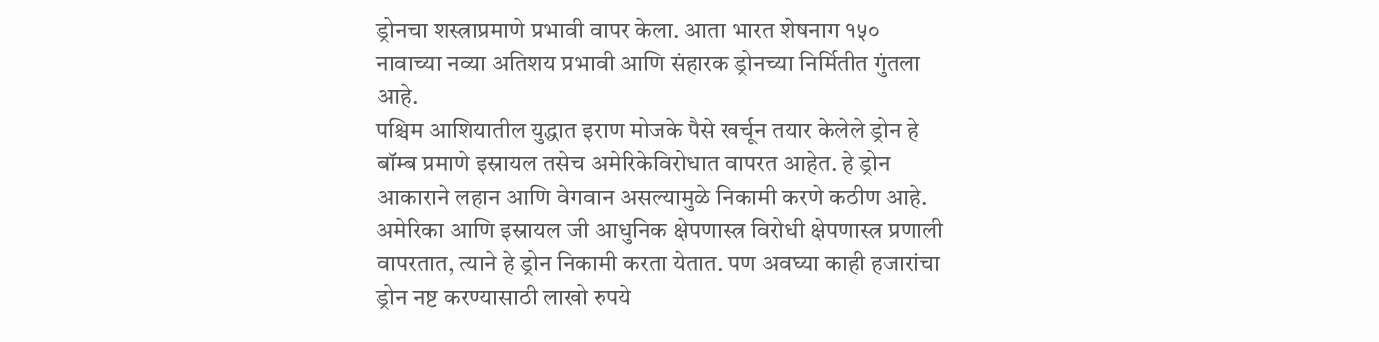ड्रोनचा शस्त्राप्रमाणे प्रभावी वापर केला. आता भारत शेषनाग १५० नावाच्या नव्या अतिशय प्रभावी आणि संहारक ड्रोनच्या निर्मितीत गुंतला आहे.
पश्चिम आशियातील युद्धात इराण मोजके पैसे खर्चून तयार केलेले ड्रोन हे बॉम्ब प्रमाणे इस्रायल तसेच अमेरिकेविरोधात वापरत आहेत. हे ड्रोन आकाराने लहान आणि वेगवान असल्यामुळे निकामी करणे कठीण आहे. अमेरिका आणि इस्रायल जी आधुनिक क्षेपणास्त्र विरोधी क्षेपणास्त्र प्रणाली वापरतात, त्याने हे ड्रोन निकामी करता येतात. पण अवघ्या काही हजारांचा ड्रोन नष्ट करण्यासाठी लाखो रुपये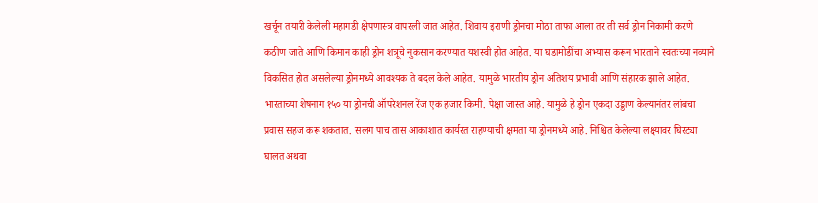खर्चून तयारी केलेली महागडी क्षेपणास्त्र वापरली जात आहेत. शिवाय इराणी ड्रोनचा मोठा ताफा आला तर ती सर्व ड्रोन निकामी करणे कठीण जाते आणि किमान काही ड्रोन शत्रूचे नुकसान करण्यात यशस्वी होत आहेत. या घडामोडींचा अभ्यास करून भारताने स्वतःच्या नव्याने विकसित होत असलेल्या ड्रोनमध्ये आवश्यक ते बदल केले आहेत. यामुळे भारतीय ड्रोन अतिशय प्रभावी आणि संहारक झाले आहेत.
भारताच्या शेषनाग १५० या ड्रोनची ऑपरेशनल रेंज एक हजार किमी. पेक्षा जास्त आहे. यामुळे हे ड्रोन एकदा उड्डाण केल्यानंतर लांबचा प्रवास सहज करू शकतात. सलग पाच तास आकाशात कार्यरत राहण्याची क्षमता या ड्रोनमध्ये आहे. निश्चित केलेल्या लक्ष्यावर घिरट्या घालत अथवा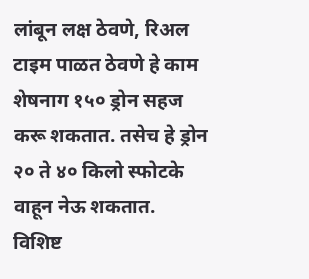लांबून लक्ष ठेवणे, रिअल टाइम पाळत ठेवणे हे काम शेषनाग १५० ड्रोन सहज करू शकतात. तसेच हे ड्रोन २० ते ४० किलो स्फोटके वाहून नेऊ शकतात. विशिष्ट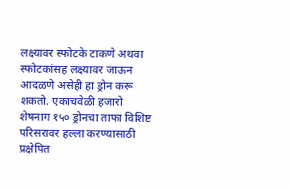लक्ष्यावर स्फोटके टाकणे अथवा स्फोटकांसह लक्ष्यावर जाऊन आदळणे असेही हा ड्रोन करू शकतो. एकाचवेळी हजारो शेषनाग १५० ड्रोनचा ताफा विशिष्ट परिसरावर हल्ला करण्यासाठी प्रक्षेपित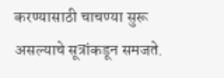करण्यासाठी चाचण्या सुरू असल्याचे सूत्रांकडून समजते.